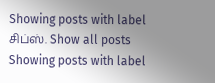Showing posts with label சிப்ஸ். Show all posts
Showing posts with label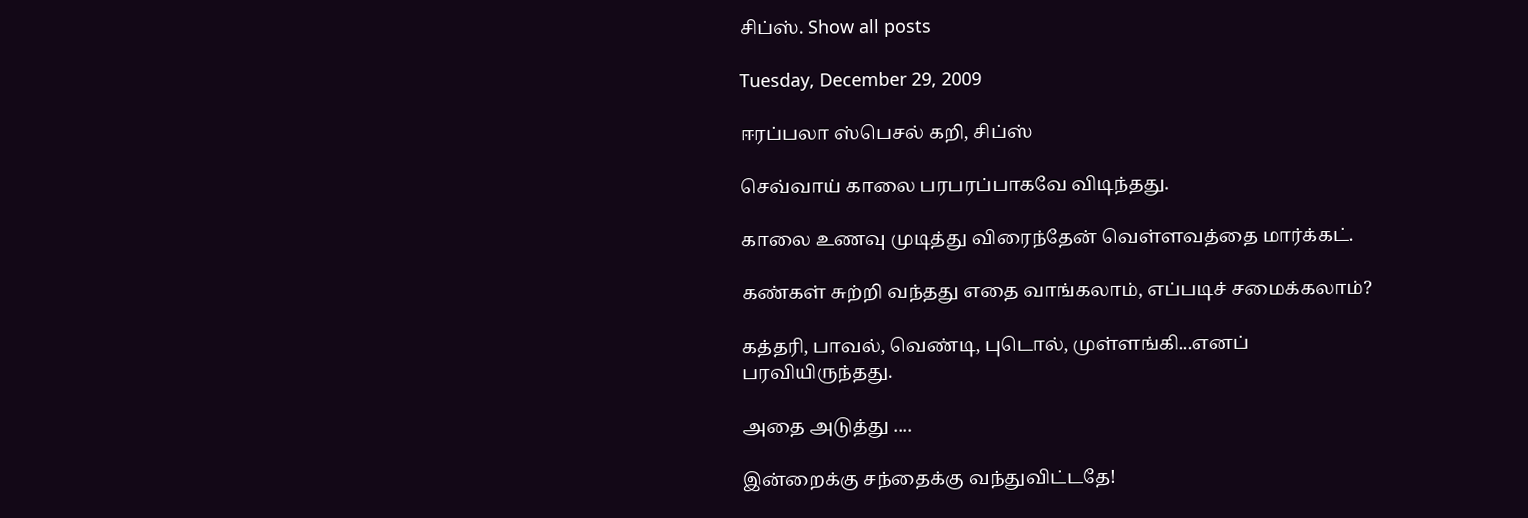சிப்ஸ். Show all posts

Tuesday, December 29, 2009

ஈரப்பலா ஸ்பெசல் கறி, சிப்ஸ்

செவ்வாய் காலை பரபரப்பாகவே விடிந்தது.

காலை உணவு முடித்து விரைந்தேன் வெள்ளவத்தை மார்க்கட்.

கண்கள் சுற்றி வந்தது எதை வாங்கலாம், எப்படிச் சமைக்கலாம்?

கத்தரி, பாவல், வெண்டி, புடொல், முள்ளங்கி...எனப் பரவியிருந்தது.

அதை அடுத்து ....

இன்றைக்கு சந்தைக்கு வந்துவிட்டதே!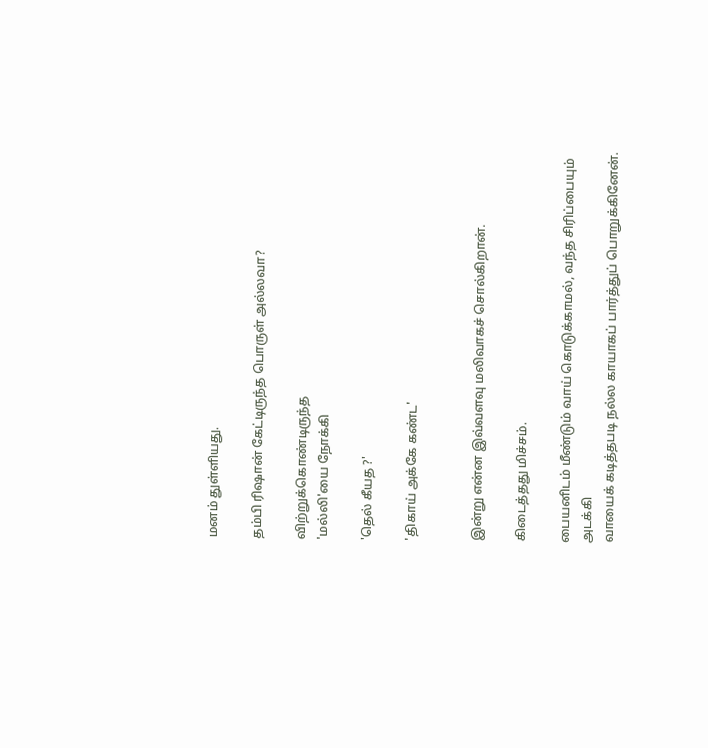மனம் துள்ளியது.

தம்பி ரிஷான் கேட்டிருந்த பொருள் அல்லவா?

விற்றுக்கொண்டிருந்த
'மல்லி'யை நோக்கி

'தெல் கீயத ?'

'திகாய் அக்கே கண்ட'


இன்று என்ன இவ்வளவு மலிவாகச் சொல்கிறான்.

கிடைத்தது மிச்சம்.

பையனிடம் மீண்டும் வாய் கொடுக்காமல், வந்த சிரிப்பையும் அடக்கி
வாயைக் கடித்தபடி நல்ல காயாகப் பார்த்துப் பொறுக்கினேன்.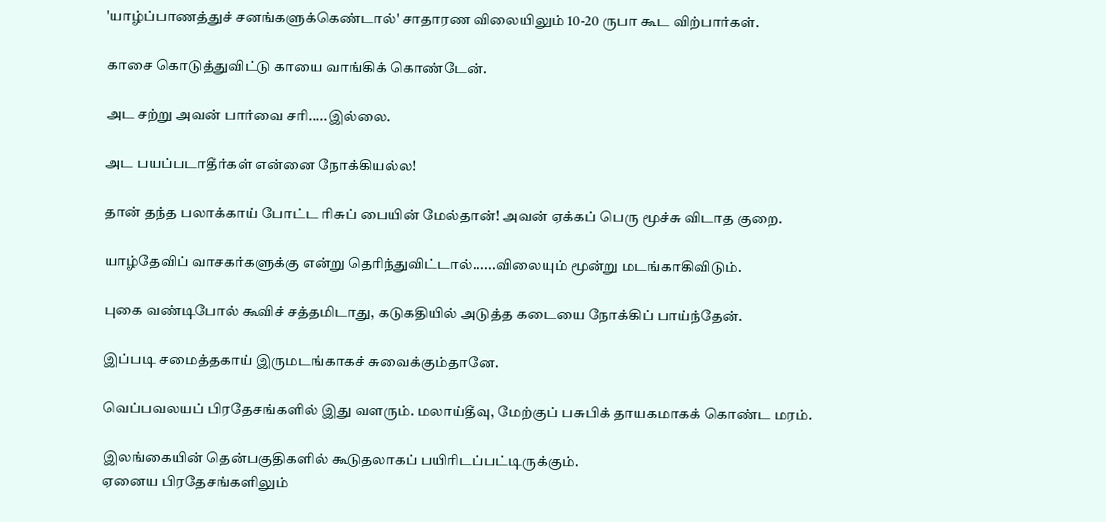'யாழ்ப்பாணத்துச் சனங்களுக்கெண்டால்' சாதாரண விலையிலும் 10-20 ருபா கூட விற்பார்கள்.

காசை கொடுத்துவிட்டு காயை வாங்கிக் கொண்டேன்.

அட சற்று அவன் பார்வை சரி.....இல்லை.

அட பயப்படாதீர்கள் என்னை நோக்கியல்ல!

தான் தந்த பலாக்காய் போட்ட ரிசுப் பையின் மேல்தான்! அவன் ஏக்கப் பெரு மூச்சு விடாத குறை.

யாழ்தேவிப் வாசகர்களுக்கு என்று தெரிந்துவிட்டால்......விலையும் மூன்று மடங்காகிவிடும்.

புகை வண்டிபோல் கூவிச் சத்தமிடாது, கடுகதியில் அடுத்த கடையை நோக்கிப் பாய்ந்தேன்.

இப்படி சமைத்தகாய் இருமடங்காகச் சுவைக்கும்தானே.

வெப்பவலயப் பிரதேசங்களில் இது வளரும். மலாய்தீவு, மேற்குப் பசுபிக் தாயகமாகக் கொண்ட மரம்.

இலங்கையின் தென்பகுதிகளில் கூடுதலாகப் பயிரிடப்பட்டிருக்கும்.
ஏனைய பிரதேசங்களிலும்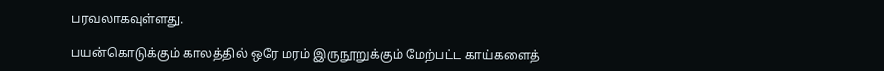பரவலாகவுள்ளது.

பயன்கொடுக்கும் காலத்தில் ஒரே மரம் இருநூறுக்கும் மேற்பட்ட காய்களைத்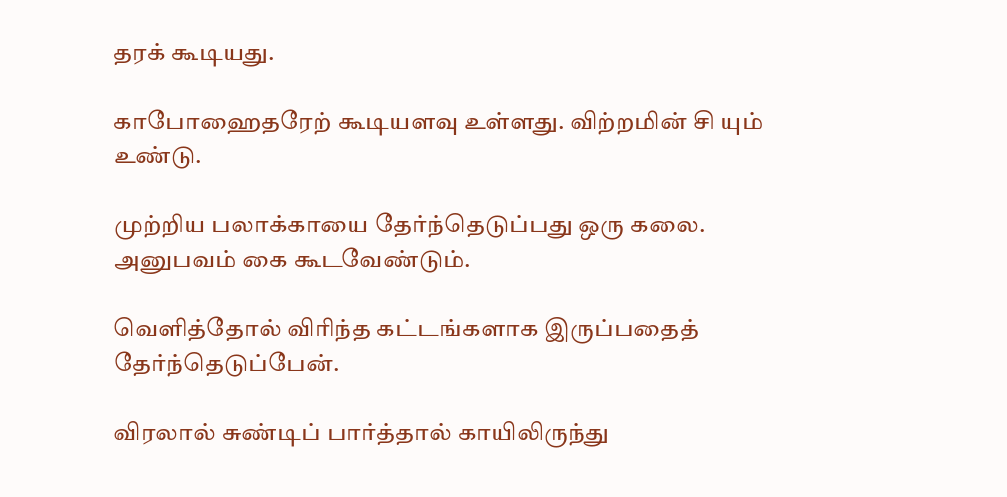தரக் கூடியது.

காபோஹைதரேற் கூடியளவு உள்ளது. விற்றமின் சி யும் உண்டு.

முற்றிய பலாக்காயை தேர்ந்தெடுப்பது ஒரு கலை.
அனுபவம் கை கூடவேண்டும்.

வெளித்தோல் விரிந்த கட்டங்களாக இருப்பதைத் தேர்ந்தெடுப்பேன்.

விரலால் சுண்டிப் பார்த்தால் காயிலிருந்து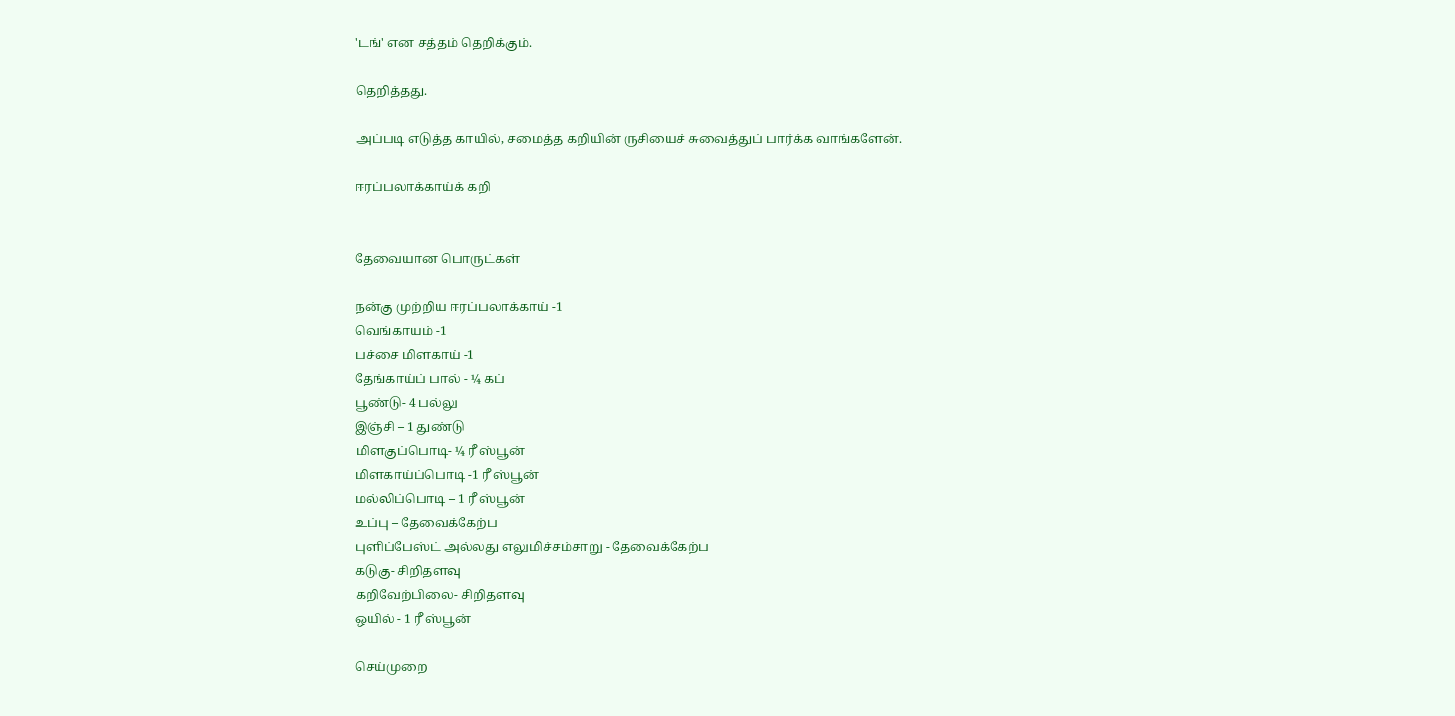'டங்' என சத்தம் தெறிக்கும்.

தெறித்தது.

அப்படி எடுத்த காயில், சமைத்த கறியின் ருசியைச் சுவைத்துப் பார்க்க வாங்களேன்.

ஈரப்பலாக்காய்க் கறி


தேவையான பொருட்கள்

நன்கு முற்றிய ஈரப்பலாக்காய் -1
வெங்காயம் -1
பச்சை மிளகாய் -1
தேங்காய்ப் பால் - ¼ கப்
பூண்டு- 4 பல்லு
இஞ்சி – 1 துண்டு
மிளகுப்பொடி- ¼ ரீ ஸ்பூன்
மிளகாய்ப்பொடி -1 ரீ ஸ்பூன்
மல்லிப்பொடி – 1 ரீ ஸ்பூன்
உப்பு – தேவைக்கேற்ப
புளிப்பேஸ்ட் அல்லது எலுமிச்சம்சாறு - தேவைக்கேற்ப
கடுகு- சிறிதளவு
கறிவேற்பிலை- சிறிதளவு
ஒயில் - 1 ரீ ஸ்பூன்

செய்முறை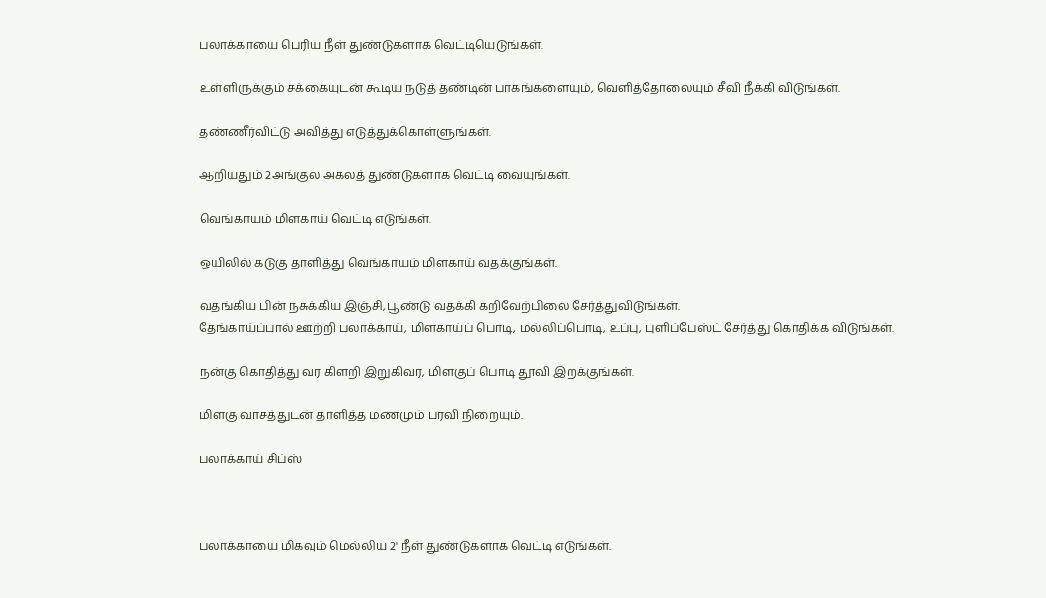பலாக்காயை பெரிய நீள் துண்டுகளாக வெட்டியெடுங்கள்.

உள்ளிருக்கும் சக்கையுடன் கூடிய நடுத் தண்டின் பாகங்களையும், வெளித்தோலையும் சீவி நீக்கி விடுங்கள்.

தண்ணீர்விட்டு அவித்து எடுத்துக்கொள்ளுங்கள்.

ஆறியதும் 2அங்குல அகலத் துண்டுகளாக வெட்டி வையுங்கள்.

வெங்காயம் மிளகாய் வெட்டி எடுங்கள்.

ஒயிலில் கடுகு தாளித்து வெங்காயம் மிளகாய் வதக்குங்கள்.

வதங்கிய பின் நசுக்கிய இஞ்சி,பூண்டு வதக்கி கறிவேற்பிலை சேர்த்துவிடுங்கள்.
தேங்காய்ப்பால் ஊற்றி பலாக்காய், மிளகாய்ப் பொடி, மல்லிப்பொடி, உப்பு, புளிப்பேஸ்ட் சேர்த்து கொதிக்க விடுங்கள்.

நன்கு கொதித்து வர கிளறி இறுகிவர, மிளகுப் பொடி தூவி இறக்குங்கள்.

மிளகு வாசத்துடன் தாளித்த மணமும் பரவி நிறையும்.

பலாக்காய் சிப்ஸ்



பலாக்காயை மிகவும் மெல்லிய 2' நீள் துண்டுகளாக வெட்டி எடுங்கள்.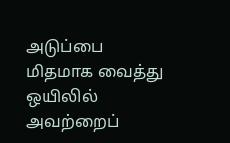அடுப்பை மிதமாக வைத்து ஒயிலில் அவற்றைப்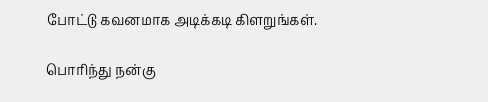போட்டு கவனமாக அடிக்கடி கிளறுங்கள்.

பொரிந்து நன்கு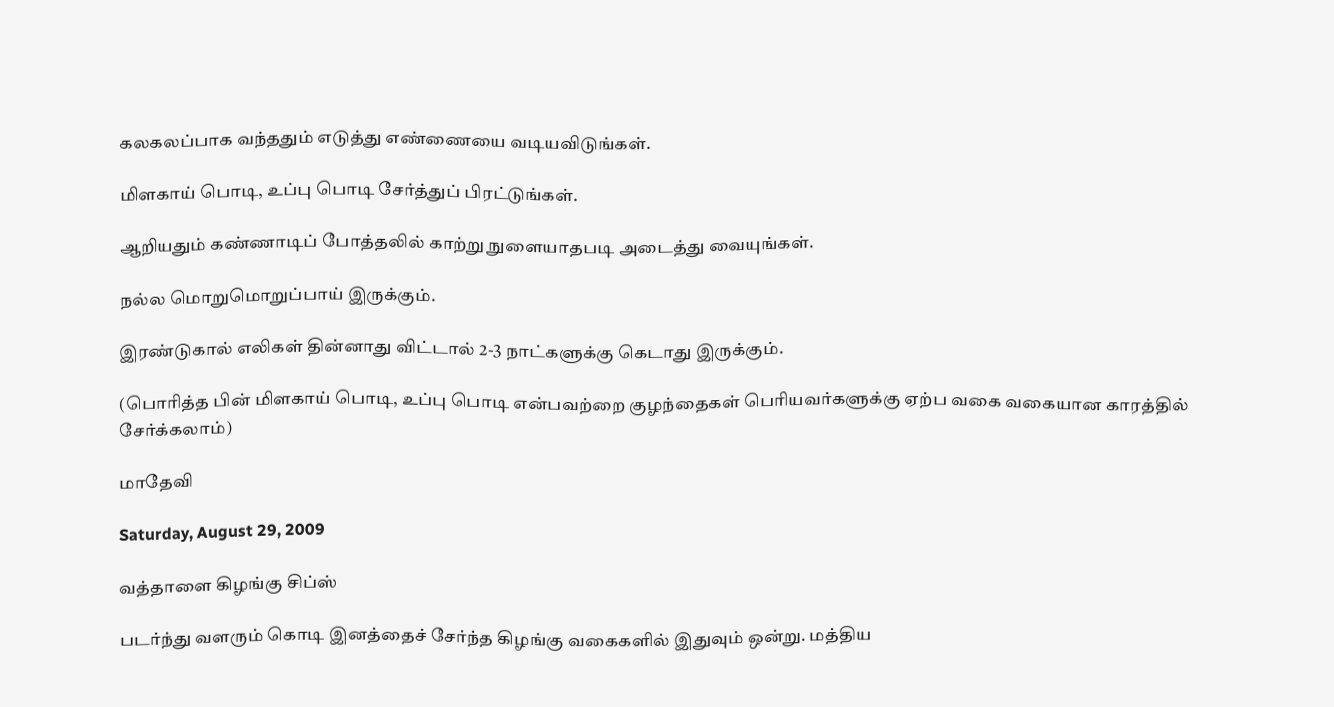கலகலப்பாக வந்ததும் எடுத்து எண்ணையை வடியவிடுங்கள்.

மிளகாய் பொடி, உப்பு பொடி சேர்த்துப் பிரட்டுங்கள்.

ஆறியதும் கண்ணாடிப் போத்தலில் காற்று நுளையாதபடி அடைத்து வையுங்கள்.

நல்ல மொறுமொறுப்பாய் இருக்கும்.

இரண்டுகால் எலிகள் தின்னாது விட்டால் 2-3 நாட்களுக்கு கெடாது இருக்கும்.

(பொரித்த பின் மிளகாய் பொடி, உப்பு பொடி என்பவற்றை குழந்தைகள் பெரியவர்களுக்கு ஏற்ப வகை வகையான காரத்தில் சேர்க்கலாம்)

மாதேவி

Saturday, August 29, 2009

வத்தாளை கிழங்கு சிப்ஸ்

படர்ந்து வளரும் கொடி இனத்தைச் சேர்ந்த கிழங்கு வகைகளில் இதுவும் ஒன்று. மத்திய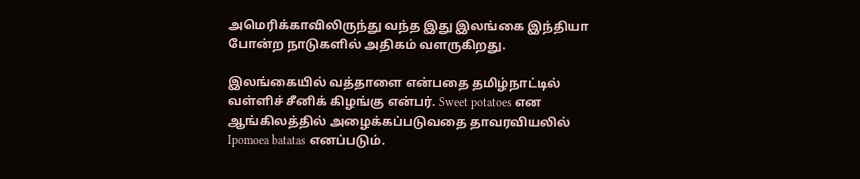அமெரிக்காவிலிருந்து வந்த இது இலங்கை இந்தியா போன்ற நாடுகளில் அதிகம் வளருகிறது.

இலங்கையில் வத்தாளை என்பதை தமிழ்நாட்டில் வள்ளிச் சீனிக் கிழங்கு என்பர். Sweet potatoes என ஆங்கிலத்தில் அழைக்கப்படுவதை தாவரவியலில் Ipomoea batatas எனப்படும்.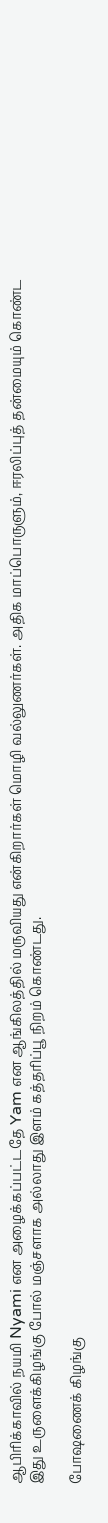ஆபிரிக்காவில் நயமி Nyami என அழைக்கப்பட்டதே Yam என ஆங்கிலத்தில் மருவியது என்கிறார்கள் மொழி வல்லுணர்கள். அதிக மாப்பொருளும், ஈரலிப்புத் தன்மையும் கொண்ட இது உருளைக்கிழங்கு போல் மஞ்சளாக அல்லாது இளம் கத்தரிப்பூ நிறம் கொண்டது.

போஷணைக் கிழங்கு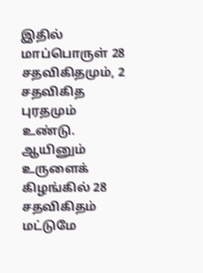இதில் மாப்பொருள் 28 சதவிகிதமும், 2 சதவிகித புரதமும் உண்டு. ஆயினும் உருளைக் கிழங்கில் 28 சதவிகிதம் மட்டுமே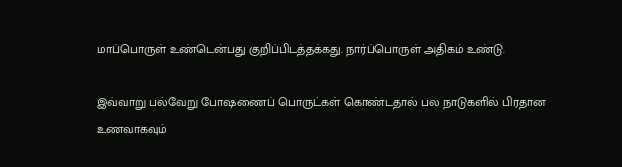மாப்பொருள் உண்டென்பது குறிப்பிடத்தக்கது. நார்ப்பொருள் அதிகம் உண்டு.

இவ்வாறு பல்வேறு போஷணைப் பொருட்கள் கொண்டதால் பல நாடுகளில் பிரதான உணவாகவும்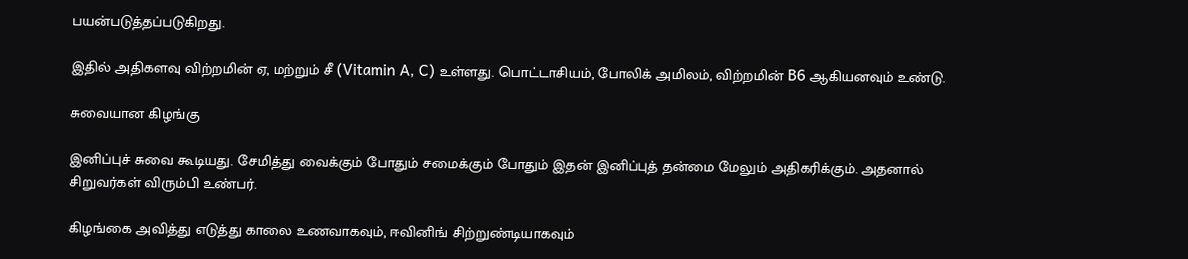பயன்படுத்தப்படுகிறது.

இதில் அதிகளவு விற்றமின் ஏ, மற்றும் சீ (Vitamin A, C) உள்ளது. பொட்டாசியம், போலிக் அமிலம், விற்றமின் B6 ஆகியனவும் உண்டு.

சுவையான கிழங்கு

இனிப்புச் சுவை கூடியது. சேமித்து வைக்கும் போதும் சமைக்கும் போதும் இதன் இனிப்புத் தன்மை மேலும் அதிகரிக்கும். அதனால் சிறுவர்கள் விரும்பி உண்பர்.

கிழங்கை அவித்து எடுத்து காலை உணவாகவும், ஈவினிங் சிற்றுண்டியாகவும்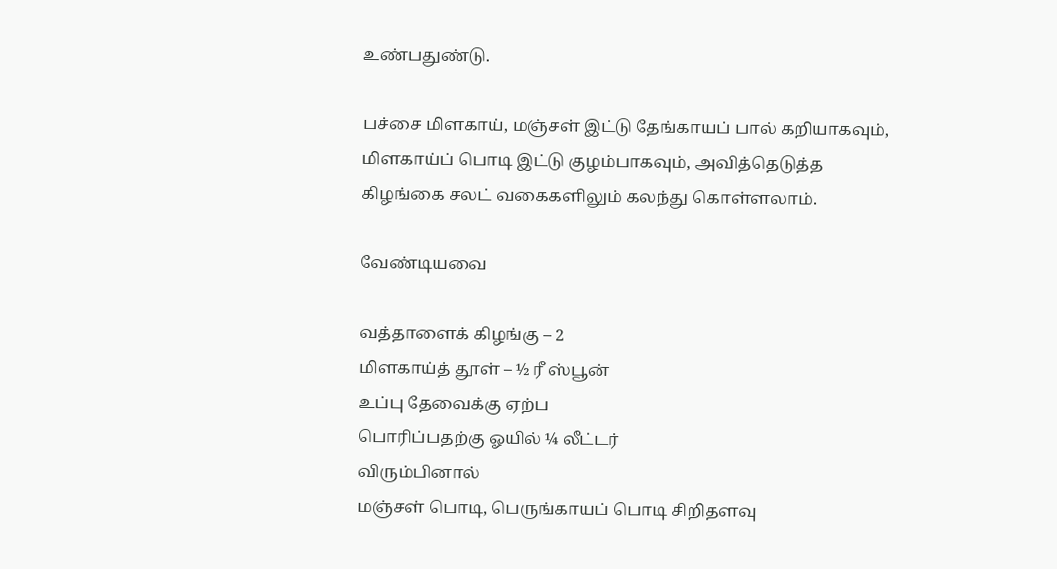உண்பதுண்டு.

பச்சை மிளகாய், மஞ்சள் இட்டு தேங்காயப் பால் கறியாகவும், மிளகாய்ப் பொடி இட்டு குழம்பாகவும், அவித்தெடுத்த கிழங்கை சலட் வகைகளிலும் கலந்து கொள்ளலாம்.

வேண்டியவை

வத்தாளைக் கிழங்கு – 2
மிளகாய்த் தூள் – ½ ரீ ஸ்பூன்
உப்பு தேவைக்கு ஏற்ப
பொரிப்பதற்கு ஓயில் ¼ லீட்டர்
விரும்பினால்
மஞ்சள் பொடி, பெருங்காயப் பொடி சிறிதளவு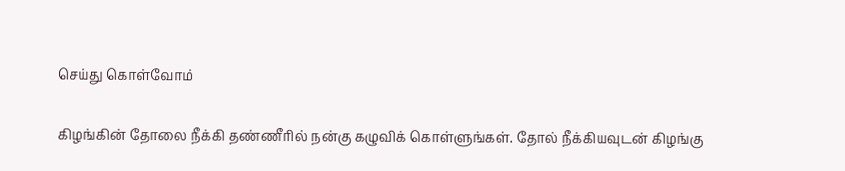செய்து கொள்வோம்


கிழங்கின் தோலை நீக்கி தண்ணீரில் நன்கு கழுவிக் கொள்ளுங்கள். தோல் நீக்கியவுடன் கிழங்கு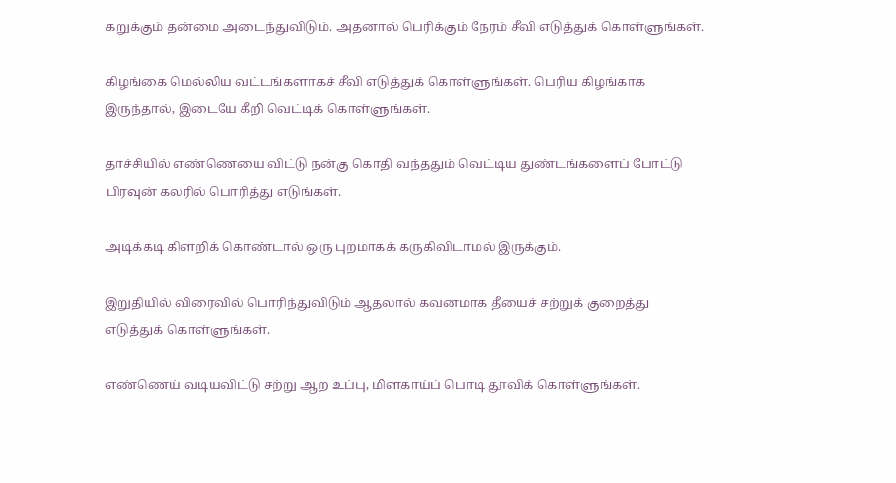கறுக்கும் தன்மை அடைந்துவிடும். அதனால் பெரிக்கும் நேரம் சீவி எடுத்துக் கொள்ளுங்கள்.

கிழங்கை மெல்லிய வட்டங்களாகச் சீவி எடுத்துக் கொள்ளுங்கள். பெரிய கிழங்காக இருந்தால், இடையே கீறி வெட்டிக் கொள்ளுங்கள்.

தாச்சியில் எண்ணெயை விட்டு நன்கு கொதி வந்ததும் வெட்டிய துண்டங்களைப் போட்டு பிரவுன் கலரில் பொரித்து எடுங்கள்.

அடிக்கடி கிளறிக் கொண்டால் ஒரு புறமாகக் கருகிவிடாமல் இருக்கும்.

இறுதியில் விரைவில் பொரிந்துவிடும் ஆதலால் கவனமாக தீயைச் சற்றுக் குறைத்து எடுத்துக் கொள்ளுங்கள்.

எண்ணெய் வடியவிட்டு சற்று ஆற உப்பு, மிளகாய்ப் பொடி தூவிக் கொள்ளுங்கள்.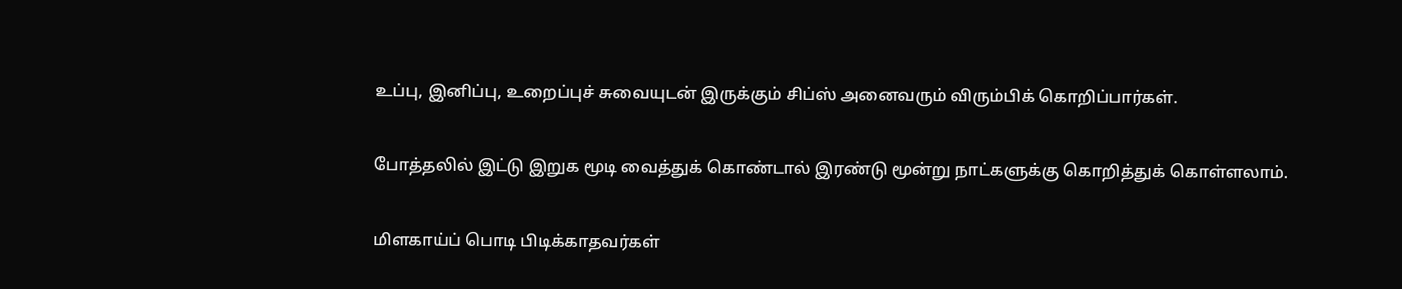உப்பு, இனிப்பு, உறைப்புச் சுவையுடன் இருக்கும் சிப்ஸ் அனைவரும் விரும்பிக் கொறிப்பார்கள்.

போத்தலில் இட்டு இறுக மூடி வைத்துக் கொண்டால் இரண்டு மூன்று நாட்களுக்கு கொறித்துக் கொள்ளலாம்.

மிளகாய்ப் பொடி பிடிக்காதவர்கள்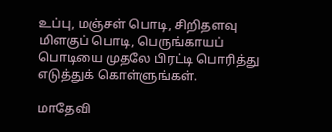உப்பு, மஞ்சள் பொடி, சிறிதளவு மிளகுப் பொடி, பெருங்காயப் பொடியை முதலே பிரட்டி பொரித்து எடுத்துக் கொள்ளுங்கள்.

மாதேவி